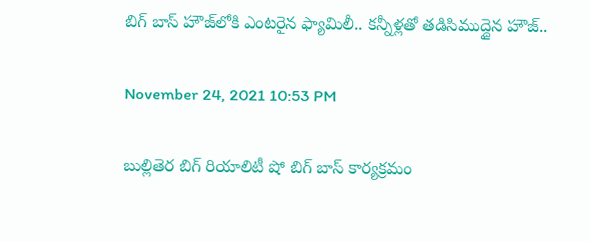బిగ్ బాస్ హౌజ్‌లోకి ఎంట‌రైన ఫ్యామిలీ.. క‌న్నీళ్ల‌తో త‌డిసిముద్దైన హౌజ్‌..

November 24, 2021 10:53 PM

బుల్లితెర బిగ్ రియాలిటీ షో బిగ్ బాస్ కార్యక్ర‌మం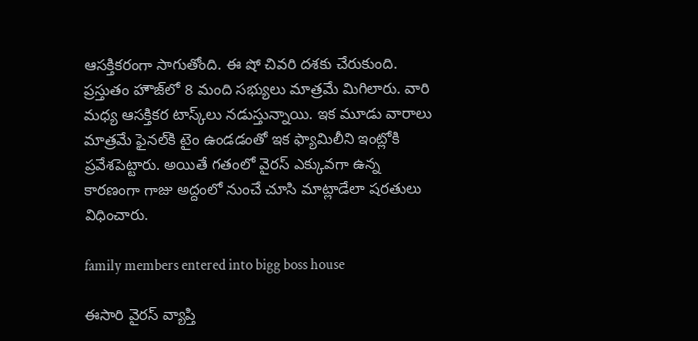ఆస‌క్తిక‌రంగా సాగుతోంది. ఈ షో చివ‌రి ద‌శ‌కు చేరుకుంది. ప్ర‌స్తుతం హౌజ్‌లో 8 మంది స‌భ్యులు మాత్ర‌మే మిగిలారు. వారి మ‌ధ్య ఆస‌క్తిక‌ర టాస్క్‌లు న‌డుస్తున్నాయి. ఇక మూడు వారాలు మాత్ర‌మే ఫైన‌ల్‌కి టైం ఉండ‌డంతో ఇక ఫ్యామిలీని ఇంట్లోకి ప్ర‌వేశ‌పెట్టారు. అయితే గ‌తంలో వైర‌స్ ఎక్కువ‌గా ఉన్న కార‌ణంగా గాజు అద్దంలో నుంచే చూసి మాట్లాడేలా షరతులు విధించారు.

family members entered into bigg boss house

ఈసారి వైరస్‌ వ్యాప్తి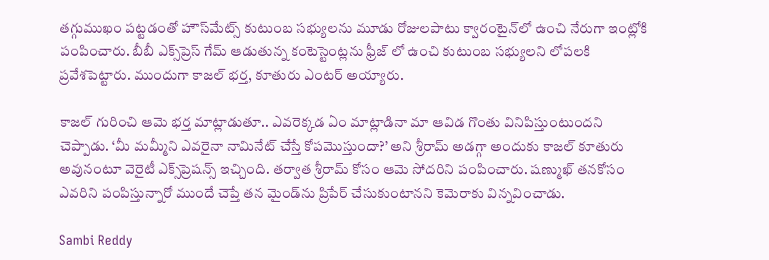తగ్గుముఖం పట్టడంతో హౌస్‌మేట్స్‌ కుటుంబ సభ్యులను మూడు రోజులపాటు క్వారంటైన్‌లో ఉంచి నేరుగా ఇంట్లోకి పంపించారు. బీబీ ఎక్స్‌ప్రెస్‌ గేమ్‌ ఆడుతున్న కంటెస్టెంట్లను ఫ్రీజ్‌ లో ఉంచి కుటుంబ స‌భ్యుల‌ని లోప‌ల‌కి ప్ర‌వేశ‌పెట్టారు. ముందుగా కాజ‌ల్ భ‌ర్త‌, కూతురు ఎంట‌ర్ అయ్యారు.

కాజల్‌ గురించి ఆమె భర్త మాట్లాడుతూ.. ఎవరెక్కడ ఏం మాట్లాడినా మా ఆవిడ గొంతు వినిపిస్తుంటుందని చెప్పాడు. ‘మీ మమ్మీని ఎవరైనా నామినేట్‌ చేస్తే కోపమొస్తుందా?’ అని శ్రీరామ్‌ అడగ్గా అందుకు కాజల్‌ కూతురు అవునంటూ వెరైటీ ఎక్స్‌ప్రెష‌న్స్ ఇచ్చింది. తర్వాత శ్రీరామ్‌ కోసం ఆమె సోదరిని పంపించారు. షణ్ముఖ్‌ తనకోసం ఎవరిని పంపిస్తున్నారో ముందే చెప్తే తన మైండ్‌ను ప్రిపేర్‌ చేసుకుంటానని కెమెరాకు విన్నవించాడు.

Sambi Reddy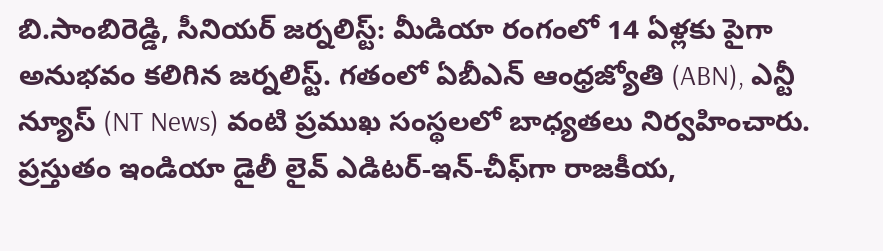బి.సాంబిరెడ్డి, సీనియర్ జర్నలిస్ట్: మీడియా రంగంలో 14 ఏళ్లకు పైగా అనుభవం కలిగిన జర్నలిస్ట్. గతంలో ఏబీఎన్ ఆంధ్ర‌జ్యోతి (ABN), ఎన్టీ న్యూస్ (NT News) వంటి ప్రముఖ సంస్థలలో బాధ్యతలు నిర్వహించారు. ప్రస్తుతం ఇండియా డైలీ లైవ్ ఎడిటర్-ఇన్-చీఫ్‌గా రాజకీయ,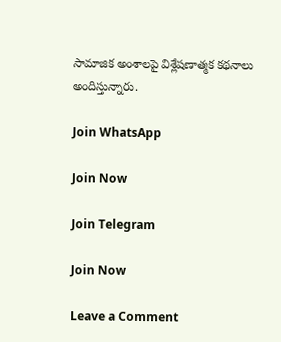సామాజిక అంశాలపై విశ్లేషణాత్మక కథనాలు అందిస్తున్నారు.

Join WhatsApp

Join Now

Join Telegram

Join Now

Leave a Comment